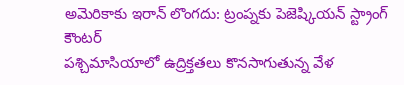అమెరికాకు ఇరాన్ లొంగదు: ట్రంప్నకు పెజెష్కియన్ స్ట్రాంగ్ కౌంటర్
పశ్చిమాసియాలో ఉద్రిక్తతలు కొనసాగుతున్న వేళ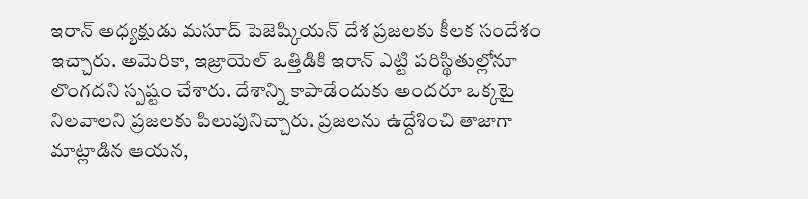ఇరాన్ అధ్యక్షుడు మసూద్ పెజెష్కియన్ దేశ ప్రజలకు కీలక సందేశం ఇచ్చారు. అమెరికా, ఇజ్రాయెల్ ఒత్తిడికి ఇరాన్ ఎట్టి పరిస్థితుల్లోనూ లొంగదని స్పష్టం చేశారు. దేశాన్ని కాపాడేందుకు అందరూ ఒక్కటై నిలవాలని ప్రజలకు పిలుపునిచ్చారు. ప్రజలను ఉద్దేశించి తాజాగా మాట్లాడిన ఆయన,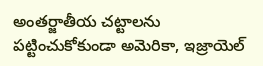అంతర్జాతీయ చట్టాలను పట్టించుకోకుండా అమెరికా, ఇజ్రాయెల్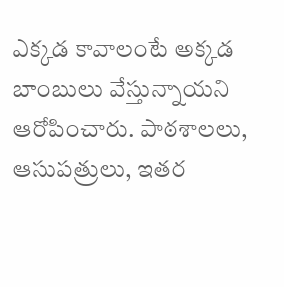ఎక్కడ కావాలంటే అక్కడ బాంబులు వేస్తున్నాయని ఆరోపించారు. పాఠశాలలు, ఆసుపత్రులు, ఇతర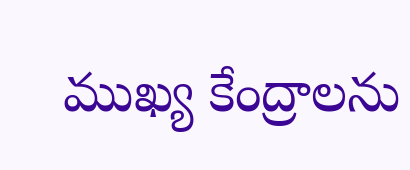ముఖ్య కేంద్రాలను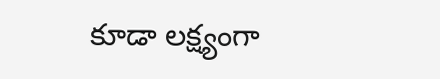కూడా లక్ష్యంగా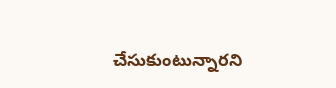చేసుకుంటున్నారని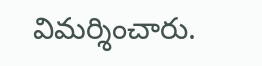విమర్శించారు.